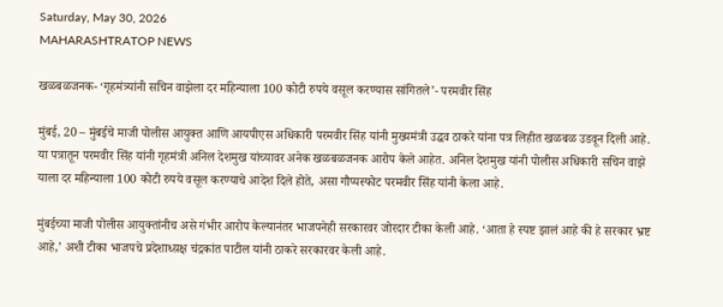Saturday, May 30, 2026
MAHARASHTRATOP NEWS

खळबळजनक- ‘गृहमंत्र्यांनी सचिन वाझेला दर महिन्याला 100 कोटी रुपये वसूल करण्यास सांगितले’- परमवीर सिंह

मुंबई, 20 – मुंबईचे माजी पोलीस आयुक्त आणि आयपीएस अधिकारी परमवीर सिंह यांनी मुख्यमंत्री उद्धव ठाकरे यांना पत्र लिहीत खळबळ उडवून दिली आहे. या पत्रातून परमवीर सिंह यांनी गृहमंत्री अनिल देशमुख यांच्यावर अनेक खळबळजनक आरोप केले आहेत. अनिल देशमुख यांनी पोलीस अधिकारी सचिन वाझे याला दर महिन्याला 100 कोटी रुपये वसूल करण्याचे आदेश दिले होते, असा गौप्यस्फोट परमवीर सिंह यांनी केला आहे.

मुंबईच्या माजी पोलीस आयुक्तांनीच असे गंभीर आरोप केल्यानंतर भाजपनेही सरकारवर जोरदार टीका केली आहे. ‘आता हे स्पष्ट झालं आहे की हे सरकार भ्रष्ट आहे,’ अशी टीका भाजपचे प्रदेशाध्य़क्ष चंद्रकांत पाटील यांनी ठाकरे सरकारवर केली आहे.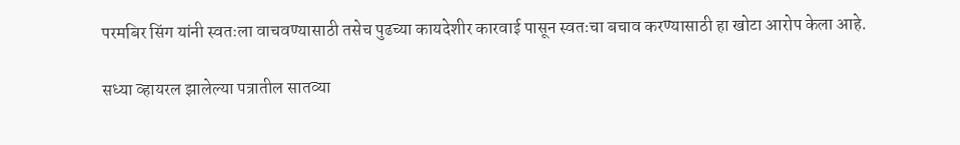परमबिर सिंग यांनी स्वतःला वाचवण्यासाठी तसेच पुढच्या कायदेशीर कारवाई पासून स्वतःचा बचाव करण्यासाठी हा खोटा आरोप केला आहे.

सध्या व्हायरल झालेल्या पत्रातील सातव्या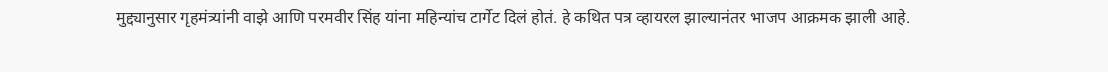मुद्द्यानुसार गृहमंत्र्यांनी वाझे आणि परमवीर सिंह यांना महिन्यांच टार्गेट दिलं होतं. हे कथित पत्र व्हायरल झाल्यानंतर भाजप आक्रमक झाली आहे.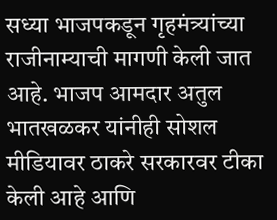सध्या भाजपकडून गृहमंत्र्यांच्या राजीनाम्याची मागणी केली जात आहे. भाजप आमदार अतुल भातखळकर यांनीही सोशल मीडियावर ठाकरे सरकारवर टीका केली आहे आणि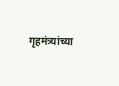गृहमंत्र्यांच्या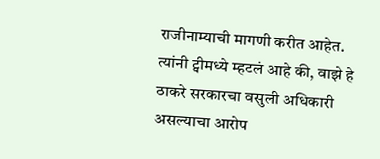राजीनाम्याची मागणी करीत आहेत. त्यांनी ट्वीमध्ये म्हटलं आहे की, वाझे हे ठाकरे सरकारचा वसुली अधिकारी असल्याचा आरोप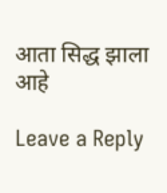आता सिद्ध झाला आहे

Leave a Reply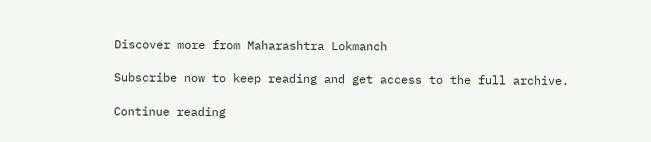Discover more from Maharashtra Lokmanch

Subscribe now to keep reading and get access to the full archive.

Continue reading